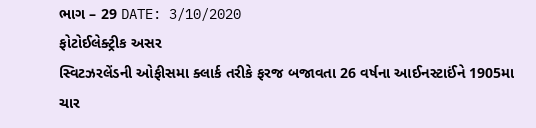ભાગ – 29 DATE: 3/10/2020
ફોટોઈલેક્ટ્રીક અસર
સ્વિટઝરલેંડની ઓફીસમા ક્લાર્ક તરીકે ફરજ બજાવતા 26 વર્ષના આઈનસ્ટાઈંને 1905મા ચાર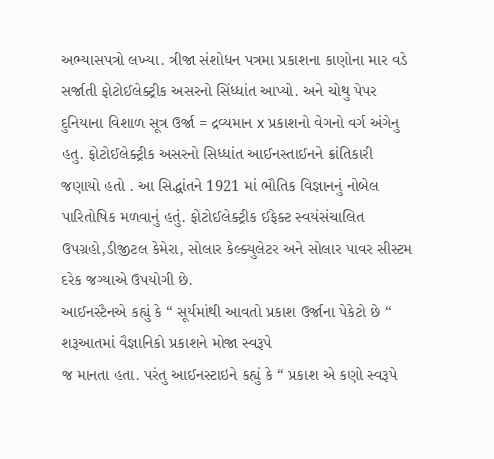અભ્યાસપત્રો લખ્યા. ત્રીજા સંશોધન પત્રમા પ્રકાશના કાણોના માર વડે સર્જાતી ફોટોઈલેક્ટ્રીક અસરનો સિંધ્ધાંત આપ્યો. અને ચોથુ પેપર દુનિયાના વિશાળ સૂત્ર ઉર્જા = દ્રવ્યમાન x પ્રકાશનો વેગનો વર્ગ અંગેનુ હતુ. ફોટોઈલેક્ટ્રીક અસરનો સિધ્ધાંત આઈનસ્તાઈનને ક્રાંતિકારી જણાયો હતો . આ સિદ્ધાંતને 1921 માં ભૌતિક વિજ્ઞાનનું નોબેલ પારિતોષિક મળવાનું હતું. ફોટોઈલેક્ટ્રીક ઈફેક્ટ સ્વયંસંચાલિત ઉપગ્રહો,ડીજીટલ કેમેરા, સોલાર કેલ્ક્યુલેટર અને સોલાર પાવર સીસ્ટમ દરેક જગ્યાએ ઉપયોગી છે.
આઈનસ્ટૈનએ કહ્યું કે “ સૂર્યમાંથી આવતો પ્રકાશ ઉર્જાના પેકેટો છે “ શરૂઆતમાં વૈજ્ઞાનિકો પ્રકાશને મોજા સ્વરૂપે
જ માનતા હતા. પરંતુ આઈનસ્ટાઇને કહ્યું કે “ પ્રકાશ એ કણો સ્વરૂપે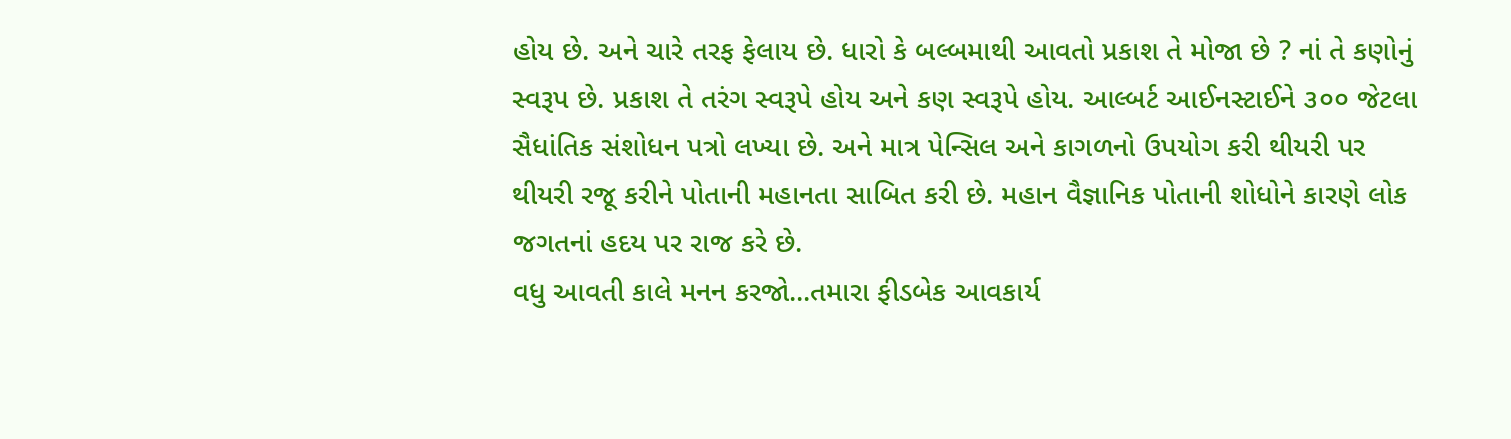હોય છે. અને ચારે તરફ ફેલાય છે. ધારો કે બલ્બમાથી આવતો પ્રકાશ તે મોજા છે ? નાં તે કણોનું સ્વરૂપ છે. પ્રકાશ તે તરંગ સ્વરૂપે હોય અને કણ સ્વરૂપે હોય. આલ્બર્ટ આઈનસ્ટાઈને ૩૦૦ જેટલા સૈધાંતિક સંશોધન પત્રો લખ્યા છે. અને માત્ર પેન્સિલ અને કાગળનો ઉપયોગ કરી થીયરી પર થીયરી રજૂ કરીને પોતાની મહાનતા સાબિત કરી છે. મહાન વૈજ્ઞાનિક પોતાની શોધોને કારણે લોક જગતનાં હદય પર રાજ કરે છે.
વધુ આવતી કાલે મનન કરજો...તમારા ફીડબેક આવકાર્ય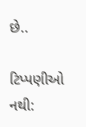છે..

ટિપ્પણીઓ નથી: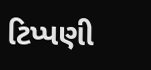ટિપ્પણી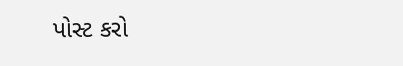પોસ્ટ કરો